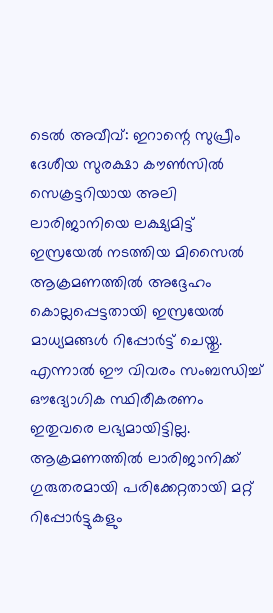ടെൽ അവീവ്: ഇറാന്റെ സുപ്രീം ദേശീയ സുരക്ഷാ കൗൺസിൽ സെക്രട്ടറിയായ അലി ലാരിജാനിയെ ലക്ഷ്യമിട്ട് ഇസ്രയേൽ നടത്തിയ മിസൈൽ ആക്രമണത്തിൽ അദ്ദേഹം കൊല്ലപ്പെട്ടതായി ഇസ്രയേൽ മാധ്യമങ്ങൾ റിപ്പോർട്ട് ചെയ്തു. എന്നാൽ ഈ വിവരം സംബന്ധിച്ച് ഔദ്യോഗിക സ്ഥിരീകരണം ഇതുവരെ ലഭ്യമായിട്ടില്ല. ആക്രമണത്തിൽ ലാരിജാനിക്ക് ഗുരുതരമായി പരിക്കേറ്റതായി മറ്റ് റിപ്പോർട്ടുകളും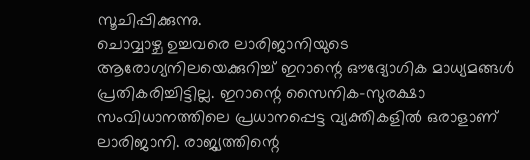സൂചിപ്പിക്കുന്നു.
ചൊവ്വാഴ്ച ഉച്ചവരെ ലാരിജാനിയുടെ ആരോഗ്യനിലയെക്കുറിച്ച് ഇറാന്റെ ഔദ്യോഗിക മാധ്യമങ്ങൾ പ്രതികരിച്ചിട്ടില്ല. ഇറാന്റെ സൈനിക-സുരക്ഷാ സംവിധാനത്തിലെ പ്രധാനപ്പെട്ട വ്യക്തികളിൽ ഒരാളാണ് ലാരിജാനി. രാജ്യത്തിന്റെ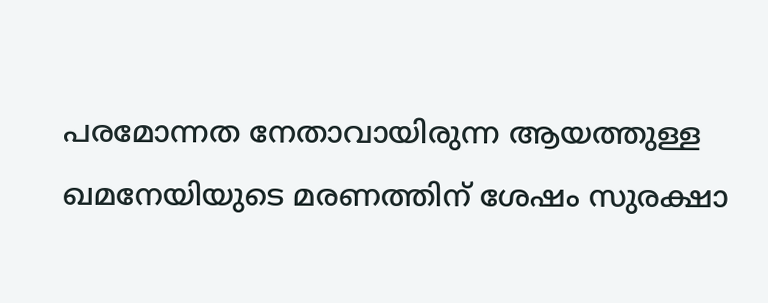പരമോന്നത നേതാവായിരുന്ന ആയത്തുള്ള ഖമനേയിയുടെ മരണത്തിന് ശേഷം സുരക്ഷാ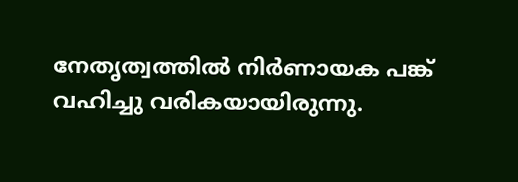നേതൃത്വത്തിൽ നിർണായക പങ്ക് വഹിച്ചു വരികയായിരുന്നു.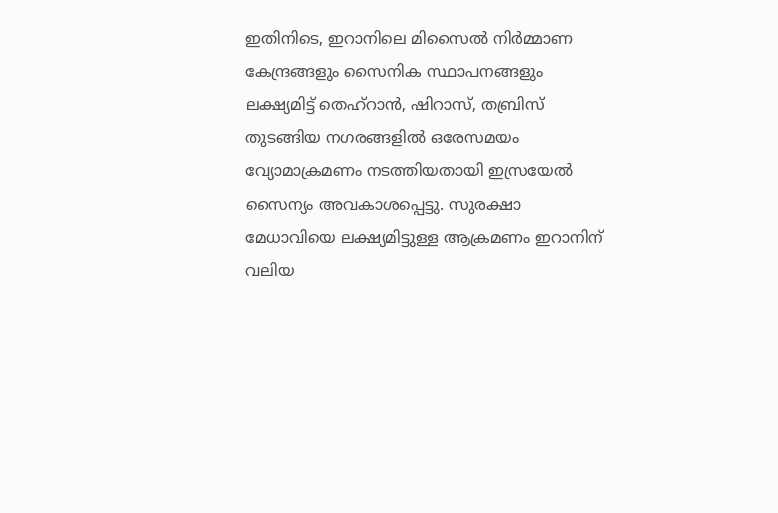ഇതിനിടെ, ഇറാനിലെ മിസൈൽ നിർമ്മാണ കേന്ദ്രങ്ങളും സൈനിക സ്ഥാപനങ്ങളും ലക്ഷ്യമിട്ട് തെഹ്റാൻ, ഷിറാസ്, തബ്രിസ് തുടങ്ങിയ നഗരങ്ങളിൽ ഒരേസമയം വ്യോമാക്രമണം നടത്തിയതായി ഇസ്രയേൽ സൈന്യം അവകാശപ്പെട്ടു. സുരക്ഷാ മേധാവിയെ ലക്ഷ്യമിട്ടുള്ള ആക്രമണം ഇറാനിന് വലിയ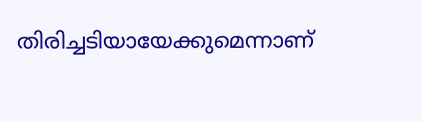തിരിച്ചടിയായേക്കുമെന്നാണ്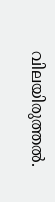വിലയിരുത്തൽ.